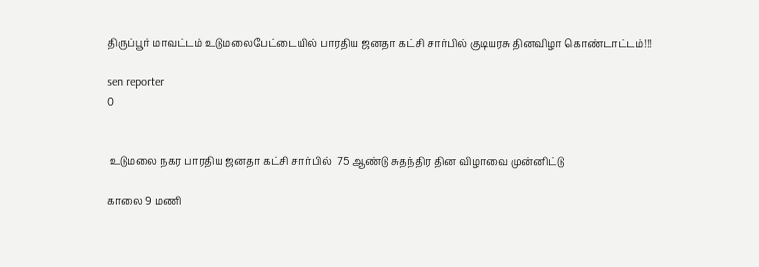திருப்பூர் மாவட்டம் உடுமலைபேட்டையில் பாரதிய ஜனதா கட்சி சார்பில் குடியரசு தினவிழா கொண்டாட்டம்!!!

sen reporter
0


 உடுமலை நகர பாரதிய ஜனதா கட்சி சார்பில்  75 ஆண்டு சுதந்திர தின விழாவை முன்னிட்டு

காலை 9 மணி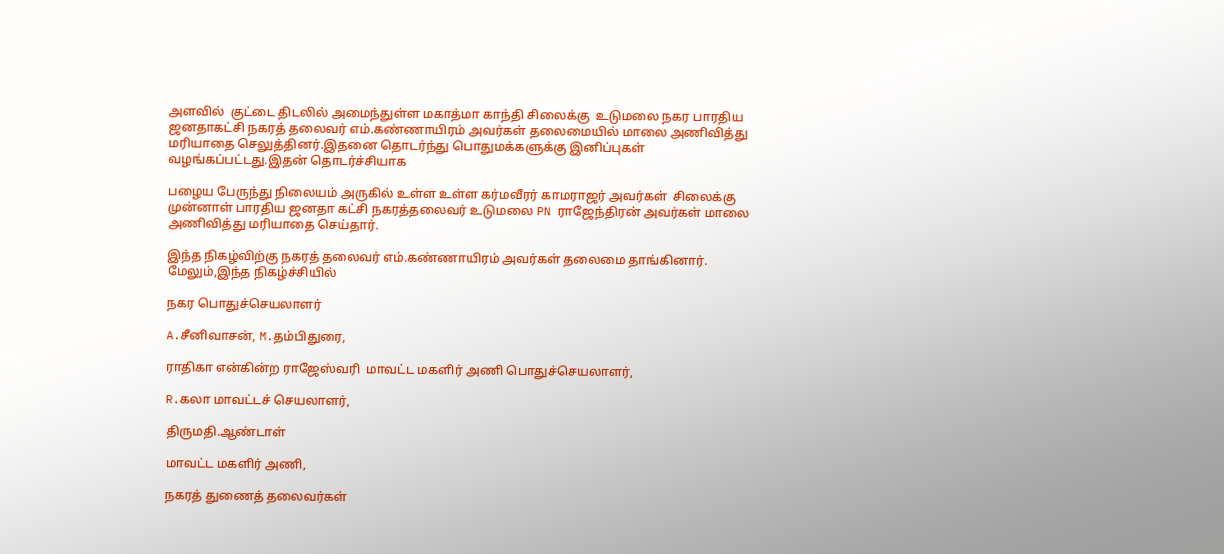அளவில்  குட்டை திடலில் அமைந்துள்ள மகாத்மா காந்தி சிலைக்கு  உடுமலை நகர பாரதிய ஜனதாகட்சி நகரத் தலைவர் எம்.கண்ணாயிரம் அவர்கள் தலைமையில் மாலை அணிவித்து மரியாதை செலுத்தினர்.இதனை தொடர்ந்து பொதுமக்களுக்கு இனிப்புகள் வழங்கப்பட்டது.இதன் தொடர்ச்சியாக

பழைய பேருந்து நிலையம் அருகில் உள்ள உள்ள கர்மவீரர் காமராஜர் அவர்கள்  சிலைக்கு முன்னாள் பாரதிய ஜனதா கட்சி நகரத்தலைவர் உடுமலை PN ராஜேந்திரன் அவர்கள் மாலை அணிவித்து மரியாதை செய்தார்.

இந்த நிகழ்விற்கு நகரத் தலைவர் எம்.கண்ணாயிரம் அவர்கள் தலைமை தாங்கினார். மேலும்,இந்த நிகழ்ச்சியில்

நகர பொதுச்செயலாளர்

A.சீனிவாசன், M.தம்பிதுரை,

ராதிகா என்கின்ற ராஜேஸ்வரி  மாவட்ட மகளிர் அணி பொதுச்செயலாளர்,

R.கலா மாவட்டச் செயலாளர்,

திருமதி.ஆண்டாள்

மாவட்ட மகளிர் அணி,

நகரத் துணைத் தலைவர்கள்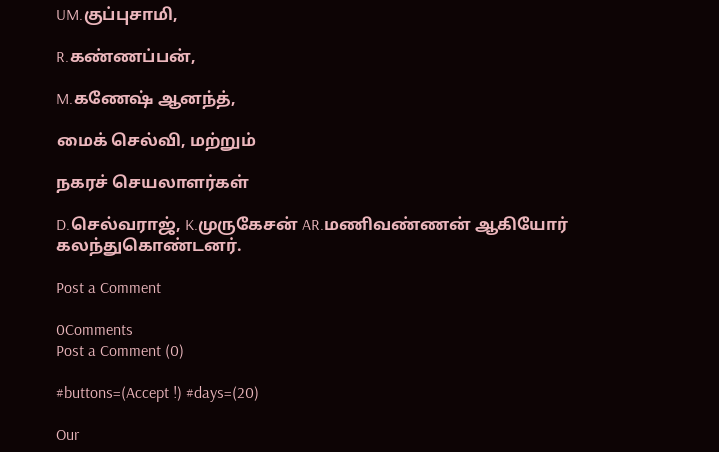UM.குப்புசாமி,

R.கண்ணப்பன்,

M.கணேஷ் ஆனந்த்,

மைக் செல்வி, மற்றும்

நகரச் செயலாளர்கள்

D.செல்வராஜ், K.முருகேசன் AR.மணிவண்ணன் ஆகியோர் கலந்துகொண்டனர்.

Post a Comment

0Comments
Post a Comment (0)

#buttons=(Accept !) #days=(20)

Our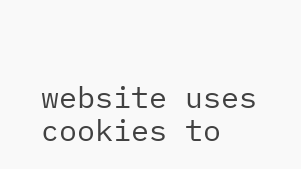website uses cookies to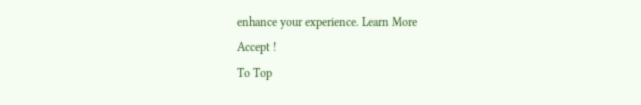enhance your experience. Learn More
Accept !
To Top